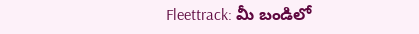Fleettrack: మీ బండిలో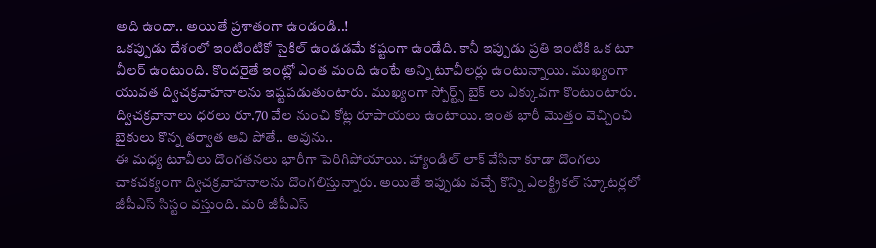అది ఉందా.. అయితే ప్రశాతంగా ఉండండి..!
ఒకప్పుడు దేశంలో ఇంటింటికో సైకిల్ ఉండడమే కష్టంగా ఉండేది. కానీ ఇప్పుడు ప్రతి ఇంటికి ఒక టూ వీలర్ ఉంటుంది. కొందరైతే ఇంట్లో ఎంత మంది ఉంటే అన్ని టూవీలర్లు ఉంటున్నాయి. ముఖ్యంగా యువత ద్విచక్రవాహనాలను ఇష్టపడుతుంటారు. ముఖ్యంగా స్పోర్ట్స్ బైక్ లు ఎక్కువగా కొంటుంటారు. ద్విచక్రవానాలు ధరలు రూ.70 వేల నుంచి కోట్ల రూపాయలు ఉంటాయి. ఇంత భారీ మొత్తం వెచ్చించి బైకులు కొన్న తర్వాత ఆవి పోతే.. అవును..
ఈ మధ్య టూవీలు దొంగతనలు భారీగా పెరిగిపోయాయి. హ్యాండిల్ లాక్ వేసినా కూడా దొంగలు చాకచక్యంగా ద్విచక్రవాహనాలను దొంగలిస్తున్నారు. అయితే ఇప్పుడు వచ్చే కొన్ని ఎలక్ట్రికల్ స్కూటర్లలో జీపీఎస్ సిస్టం వస్తుంది. మరి జీపీఎస్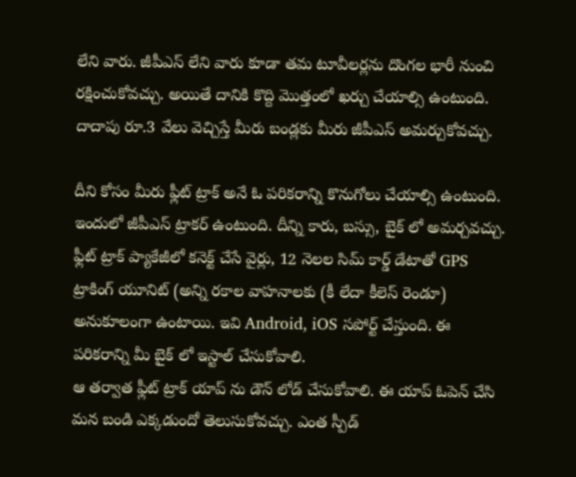లేని వారు. జీపీఎస్ లేని వారు కూడా తమ టూవీలర్లను దొంగల భారీ నుంచి రక్షించుకోవచ్చు. అయితే దానికి కొద్ది మొత్తంలో ఖర్చు చేయాల్సి ఉంటుంది. దాదాపు రూ.3 వేలు వెచ్చిస్తే మీరు బండ్లకు మీరు జీపీఎస్ అమర్చుకోవచ్చు.

దీని కోసం మీరు ఫ్లీట్ ట్రాక్ అనే ఓ పరికరాన్ని కొనుగోలు చేయాల్సి ఉంటుంది. ఇందులో జీపీఎస్ ట్రాకర్ ఉంటుంది. దీన్ని కారు, బస్సు, బైక్ లో అమర్చవచ్చు. ఫ్లీట్ ట్రాక్ ప్యాకేజీలో కనెక్ట్ చేసే వైర్లు, 12 నెలల సిమ్ కార్డ్ డేటాతో GPS ట్రాకింగ్ యూనిట్ (అన్ని రకాల వాహనాలకు (కీ లేదా కీలెస్ రెండూ) అనుకూలంగా ఉంటాయి. ఇవి Android, iOS సపోర్ట్ చేస్తుంది. ఈ పరికరాన్ని మీ బైక్ లో ఇస్టాల్ చేసుకోవాలి.
ఆ తర్వాత ఫ్లీట్ ట్రాక్ యాప్ ను డౌన్ లోడ్ చేసుకోవాలి. ఈ యాప్ ఓపెన్ చేసి మన బండి ఎక్కడుందో తెలుసుకోవచ్చు. ఎంత స్పీడ్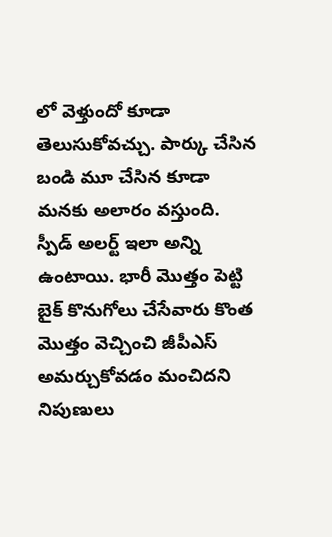లో వెళ్తుందో కూడా తెలుసుకోవచ్చు. పార్కు చేసిన బండి మూ చేసిన కూడా మనకు అలారం వస్తుంది. స్పీడ్ అలర్ట్ ఇలా అన్ని ఉంటాయి. భారీ మొత్తం పెట్టి బైక్ కొనుగోలు చేసేవారు కొంత మొత్తం వెచ్చించి జీపీఎస్ అమర్చుకోవడం మంచిదని నిపుణులు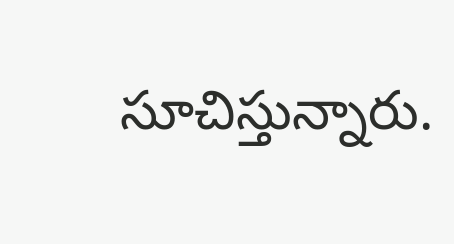సూచిస్తున్నారు.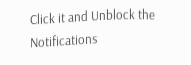Click it and Unblock the Notifications